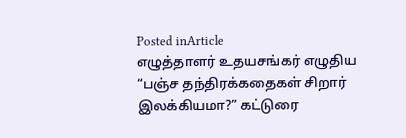Posted inArticle
எழுத்தாளர் உதயசங்கர் எழுதிய “பஞ்ச தந்திரக்கதைகள் சிறார் இலக்கியமா?” கட்டுரை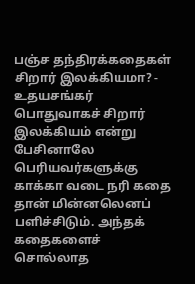பஞ்ச தந்திரக்கதைகள் சிறார் இலக்கியமா? - உதயசங்கர் பொதுவாகச் சிறார் இலக்கியம் என்று பேசினாலே பெரியவர்களுக்கு காக்கா வடை நரி கதை தான் மின்னலெனப் பளிச்சிடும். அந்தக் கதைகளைச் சொல்லாத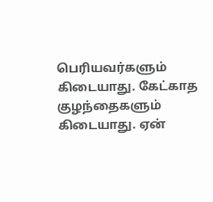பெரியவர்களும் கிடையாது. கேட்காத குழந்தைகளும் கிடையாது. ஏன்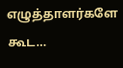எழுத்தாளர்களே கூட…